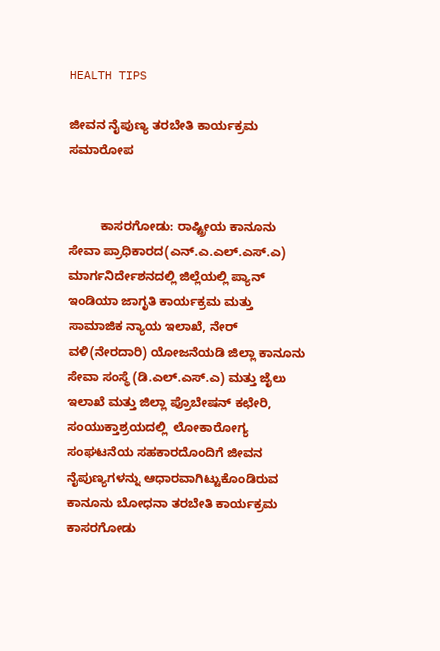HEALTH TIPS

ಜೀವನ ನೈಪುಣ್ಯ ತರಬೇತಿ ಕಾರ್ಯಕ್ರಮ ಸಮಾರೋಪ


         ಕಾಸರಗೋಡು: ರಾಷ್ಟ್ರೀಯ ಕಾನೂನು ಸೇವಾ ಪ್ರಾಧಿಕಾರದ(ಎನ್.ಎ.ಎಲ್.ಎಸ್.ಎ) ಮಾರ್ಗನಿರ್ದೇಶನದಲ್ಲಿ ಜಿಲ್ಲೆಯಲ್ಲಿ ಪ್ಯಾನ್ ಇಂಡಿಯಾ ಜಾಗೃತಿ ಕಾರ್ಯಕ್ರಮ ಮತ್ತು ಸಾಮಾಜಿಕ ನ್ಯಾಯ ಇಲಾಖೆ, ನೇರ್ ವಳಿ(ನೇರದಾರಿ) ಯೋಜನೆಯಡಿ ಜಿಲ್ಲಾ ಕಾನೂನು ಸೇವಾ ಸಂಸ್ಥೆ (ಡಿ.ಎಲ್.ಎಸ್.ಎ) ಮತ್ತು ಜೈಲು ಇಲಾಖೆ ಮತ್ತು ಜಿಲ್ಲಾ ಪ್ರೊಬೇಷನ್ ಕಛೇರಿ, ಸಂಯುಕ್ತಾಶ್ರಯದಲ್ಲಿ  ಲೋಕಾರೋಗ್ಯ ಸಂಘಟನೆಯ ಸಹಕಾರದೊಂದಿಗೆ ಜೀವನ ನೈಪುಣ್ಯಗಳನ್ನು ಆಧಾರವಾಗಿಟ್ಟುಕೊಂಡಿರುವ ಕಾನೂನು ಬೋಧನಾ ತರಬೇತಿ ಕಾರ್ಯಕ್ರಮ ಕಾಸರಗೋಡು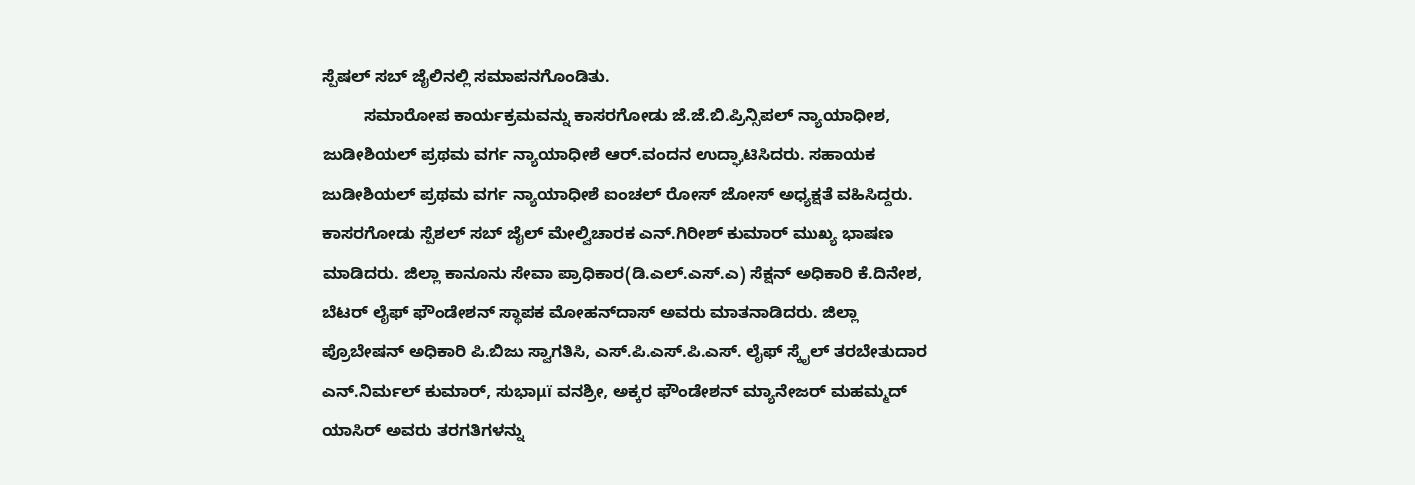ಸ್ಪೆಷಲ್ ಸಬ್ ಜೈಲಿನಲ್ಲಿ ಸಮಾಪನಗೊಂಡಿತು.
         ಸಮಾರೋಪ ಕಾರ್ಯಕ್ರಮವನ್ನು ಕಾಸರಗೋಡು ಜೆ.ಜೆ.ಬಿ.ಪ್ರಿನ್ಸಿಪಲ್ ನ್ಯಾಯಾಧೀಶ, ಜುಡೀಶಿಯಲ್ ಪ್ರಥಮ ವರ್ಗ ನ್ಯಾಯಾಧೀಶೆ ಆರ್.ವಂದನ ಉದ್ಘಾಟಿಸಿದರು. ಸಹಾಯಕ ಜುಡೀಶಿಯಲ್ ಪ್ರಥಮ ವರ್ಗ ನ್ಯಾಯಾಧೀಶೆ ಐಂಚಲ್ ರೋಸ್ ಜೋಸ್ ಅಧ್ಯಕ್ಷತೆ ವಹಿಸಿದ್ದರು. ಕಾಸರಗೋಡು ಸ್ಪೆಶಲ್ ಸಬ್ ಜೈಲ್ ಮೇಲ್ವಿಚಾರಕ ಎನ್.ಗಿರೀಶ್ ಕುಮಾರ್ ಮುಖ್ಯ ಭಾಷಣ ಮಾಡಿದರು. ಜಿಲ್ಲಾ ಕಾನೂನು ಸೇವಾ ಪ್ರಾಧಿಕಾರ(ಡಿ.ಎಲ್.ಎಸ್.ಎ) ಸೆಕ್ಷನ್ ಅಧಿಕಾರಿ ಕೆ.ದಿನೇಶ, ಬೆಟರ್ ಲೈಫ್ ಫೌಂಡೇಶನ್ ಸ್ಥಾಪಕ ಮೋಹನ್‍ದಾಸ್ ಅವರು ಮಾತನಾಡಿದರು. ಜಿಲ್ಲಾ ಪ್ರೊಬೇಷನ್ ಅಧಿಕಾರಿ ಪಿ.ಬಿಜು ಸ್ವಾಗತಿಸಿ, ಎಸ್.ಪಿ.ಎಸ್.ಪಿ.ಎಸ್. ಲೈಫ್ ಸ್ಕೈಲ್ ತರಬೇತುದಾರ ಎನ್.ನಿರ್ಮಲ್ ಕುಮಾರ್, ಸುಭಾμï ವನಶ್ರೀ, ಅಕ್ಕರ ಫೌಂಡೇಶನ್ ಮ್ಯಾನೇಜರ್ ಮಹಮ್ಮದ್ ಯಾಸಿರ್ ಅವರು ತರಗತಿಗಳನ್ನು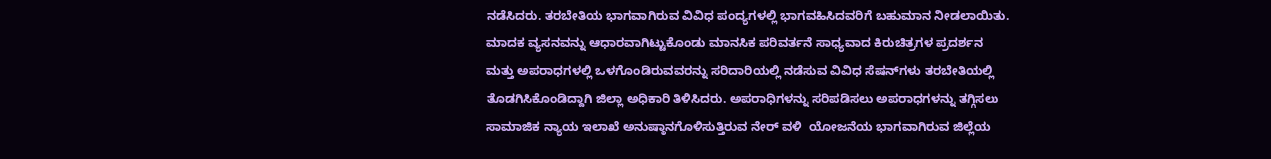ನಡೆಸಿದರು. ತರಬೇತಿಯ ಭಾಗವಾಗಿರುವ ವಿವಿಧ ಪಂದ್ಯಗಳಲ್ಲಿ ಭಾಗವಹಿಸಿದವರಿಗೆ ಬಹುಮಾನ ನೀಡಲಾಯಿತು. ಮಾದಕ ವ್ಯಸನವನ್ನು ಆಧಾರವಾಗಿಟ್ಟುಕೊಂಡು ಮಾನಸಿಕ ಪರಿವರ್ತನೆ ಸಾಧ್ಯವಾದ ಕಿರುಚಿತ್ರಗಳ ಪ್ರದರ್ಶನ ಮತ್ತು ಅಪರಾಧಗಳಲ್ಲಿ ಒಳಗೊಂಡಿರುವವರನ್ನು ಸರಿದಾರಿಯಲ್ಲಿ ನಡೆಸುವ ವಿವಿಧ ಸೆಷನ್‍ಗಳು ತರಬೇತಿಯಲ್ಲಿ ತೊಡಗಿಸಿಕೊಂಡಿದ್ದಾಗಿ ಜಿಲ್ಲಾ ಅಧಿಕಾರಿ ತಿಳಿಸಿದರು. ಅಪರಾಧಿಗಳನ್ನು ಸರಿಪಡಿಸಲು ಅಪರಾಧಗಳನ್ನು ತಗ್ಗಿಸಲು ಸಾಮಾಜಿಕ ನ್ಯಾಯ ಇಲಾಖೆ ಅನುಷ್ಠಾನಗೊಳಿಸುತ್ತಿರುವ ನೇರ್ ವಳಿ  ಯೋಜನೆಯ ಭಾಗವಾಗಿರುವ ಜಿಲ್ಲೆಯ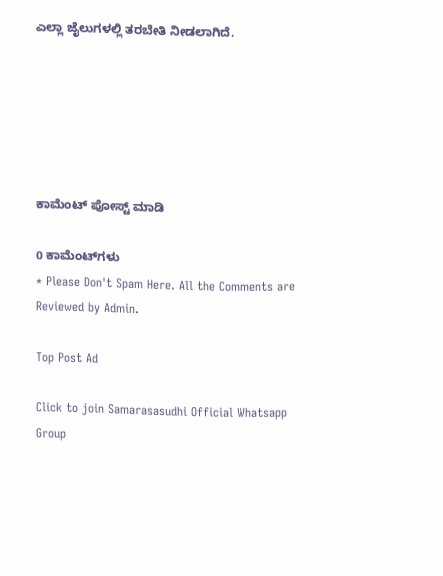ಎಲ್ಲಾ ಜೈಲುಗಳಲ್ಲಿ ತರಬೇತಿ ನೀಡಲಾಗಿದೆ.






ಕಾಮೆಂಟ್‌‌ ಪೋಸ್ಟ್‌ ಮಾಡಿ

0 ಕಾಮೆಂಟ್‌ಗಳು
* Please Don't Spam Here. All the Comments are Reviewed by Admin.

Top Post Ad

Click to join Samarasasudhi Official Whatsapp Group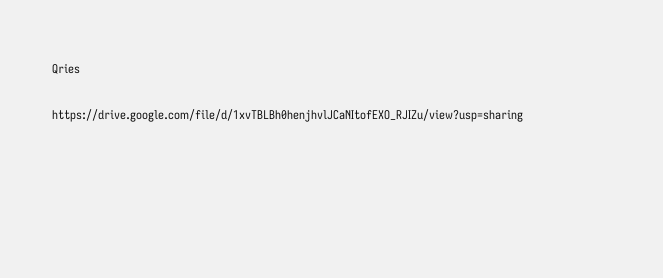Qries

https://drive.google.com/file/d/1xvTBLBh0henjhvlJCaNItofEXO_RJIZu/view?usp=sharing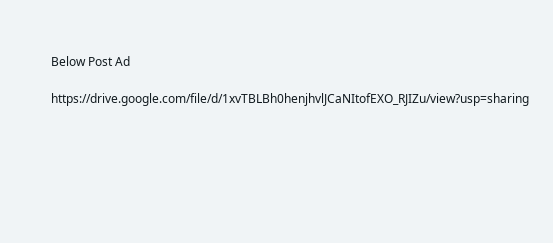Below Post Ad

https://drive.google.com/file/d/1xvTBLBh0henjhvlJCaNItofEXO_RJIZu/view?usp=sharing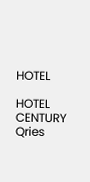HOTEL

HOTEL
CENTURY
Qries